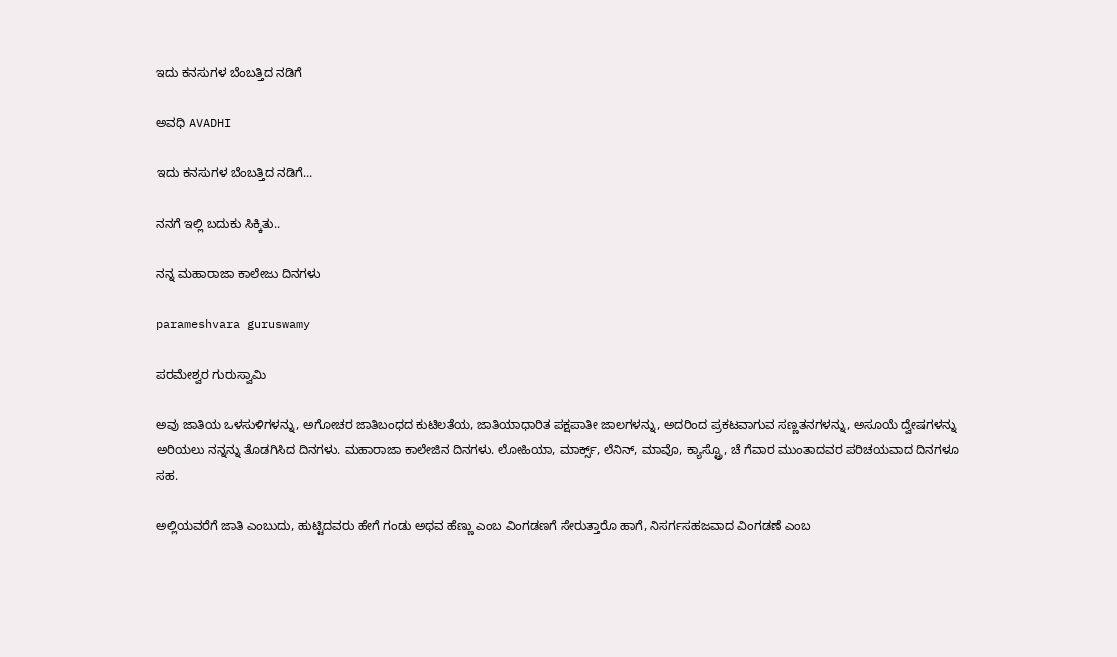ಇದು ಕನಸುಗಳ ಬೆಂಬತ್ತಿದ ನಡಿಗೆ‍

ಅವಧಿ AVADHI

ಇದು ಕನಸುಗಳ ಬೆಂಬತ್ತಿದ ನಡಿಗೆ...

ನನಗೆ ಇಲ್ಲಿ ಬದುಕು ಸಿಕ್ಕಿತು..

ನನ್ನ ಮಹಾರಾಜಾ ಕಾಲೇಜು ದಿನಗಳು

parameshvara guruswamy

ಪರಮೇಶ್ವರ ಗುರುಸ್ವಾಮಿ

ಅವು ಜಾತಿಯ ಒಳಸುಳಿಗಳನ್ನು, ಅಗೋಚರ ಜಾತಿಬಂಧದ ಕುಟಿಲತೆಯ, ಜಾತಿಯಾಧಾರಿತ ಪಕ್ಷಪಾತೀ ಜಾಲಗಳನ್ನು, ಅದರಿಂದ ಪ್ರಕಟವಾಗುವ ಸಣ್ಣತನಗಳನ್ನು, ಅಸೂಯೆ ದ್ವೇಷಗಳನ್ನು ಅರಿಯಲು ನನ್ನನ್ನು ತೊಡಗಿಸಿದ ದಿನಗಳು. ಮಹಾರಾಜಾ ಕಾಲೇಜಿನ ದಿನಗಳು. ಲೋಹಿಯಾ, ಮಾರ್ಕ್ಸ್, ಲೆನಿನ್, ಮಾವೊ, ಕ್ಯಾಸ್ಟ್ರೊ, ಚೆ ಗೆವಾರ ಮುಂತಾದವರ ಪರಿಚಯವಾದ ದಿನಗಳೂ ಸಹ.

ಅಲ್ಲಿಯವರೆಗೆ ಜಾತಿ ಎಂಬುದು, ಹುಟ್ಟಿದವರು ಹೇಗೆ ಗಂಡು ಅಥವ ಹೆಣ್ಣು ಎಂಬ ವಿಂಗಡಣಗೆ ಸೇರುತ್ತಾರೊ ಹಾಗೆ, ನಿಸರ್ಗಸಹಜವಾದ ವಿಂಗಡಣೆ ಎಂಬ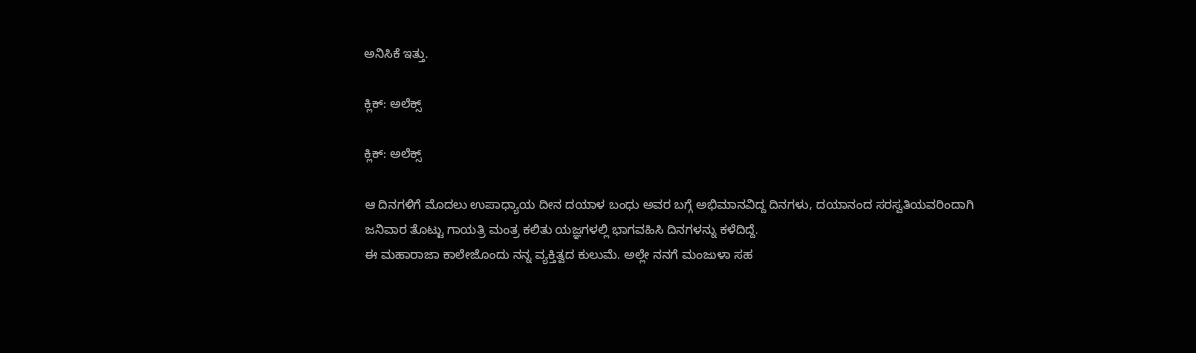ಅನಿಸಿಕೆ ಇತ್ತು.

ಕ್ಲಿಕ್: ಅಲೆಕ್ಸ್

ಕ್ಲಿಕ್: ಅಲೆಕ್ಸ್

ಆ ದಿನಗಳಿಗೆ ಮೊದಲು ಉಪಾಧ್ಯಾಯ ದೀನ ದಯಾಳ ಬಂಧು ಅವರ ಬಗ್ಗೆ ಅಭಿಮಾನವಿದ್ದ ದಿನಗಳು, ದಯಾನಂದ ಸರಸ್ವತಿಯವರಿಂದಾಗಿ ಜನಿವಾರ ತೊಟ್ಟು ಗಾಯತ್ರಿ ಮಂತ್ರ ಕಲಿತು ಯಜ್ಞಗಳಲ್ಲಿ ಭಾಗವಹಿಸಿ ದಿನಗಳನ್ನು ಕಳೆದಿದ್ದೆ.
ಈ ಮಹಾರಾಜಾ ಕಾಲೇಜೊಂದು ನನ್ನ ವ್ಯಕ್ತಿತ್ವದ ಕುಲುಮೆ. ಅಲ್ಲೇ ನನಗೆ ಮಂಜುಳಾ ಸಹ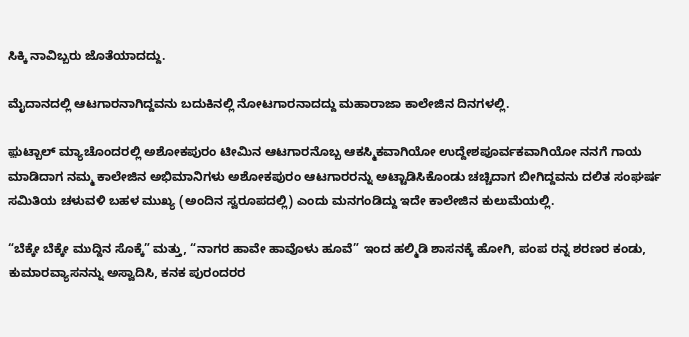ಸಿಕ್ಕಿ ನಾವಿಬ್ಬರು ಜೊತೆಯಾದದ್ದು.

ಮೈದಾನದಲ್ಲಿ ಆಟಗಾರನಾಗಿದ್ದವನು ಬದುಕಿನಲ್ಲಿ ನೋಟಗಾರನಾದದ್ದು ಮಹಾರಾಜಾ ಕಾಲೇಜಿನ ದಿನಗಳಲ್ಲಿ.

ಫ಼ುಟ್ಬಾಲ್ ಮ್ಯಾಚೊಂದರಲ್ಲಿ ಅಶೋಕಪುರಂ ಟೀಮಿನ ಆಟಗಾರನೊಬ್ಬ ಆಕಸ್ಮಿಕವಾಗಿಯೋ ಉದ್ದೇಶಪೂರ್ವಕವಾಗಿಯೋ ನನಗೆ ಗಾಯ ಮಾಡಿದಾಗ ನಮ್ಮ ಕಾಲೇಜಿನ ಅಭಿಮಾನಿಗಳು ಅಶೋಕಪುರಂ ಆಟಗಾರರನ್ನು ಅಟ್ಟಾಡಿಸಿಕೊಂಡು ಚಚ್ಚಿದಾಗ ಬೀಗಿದ್ದವನು ದಲಿತ ಸಂಘರ್ಷ ಸಮಿತಿಯ ಚಳುವಳಿ ಬಹಳ ಮುಖ್ಯ (ಅಂದಿನ ಸ್ವರೂಪದಲ್ಲಿ) ಎಂದು ಮನಗಂಡಿದ್ದು ಇದೇ ಕಾಲೇಜಿನ ಕುಲುಮೆಯಲ್ಲಿ.

“ಬೆಕ್ಕೇ ಬೆಕ್ಕೇ ಮುದ್ದಿನ ಸೊಕ್ಕೆ” ಮತ್ತು, “ನಾಗರ ಹಾವೇ ಹಾವೊಳು ಹೂವೆ” ಇಂದ ಹಲ್ಮಿಡಿ ಶಾಸನಕ್ಕೆ ಹೋಗಿ, ಪಂಪ ರನ್ನ ಶರಣರ ಕಂಡು, ಕುಮಾರವ್ಯಾಸನನ್ನು ಅಸ್ವಾದಿಸಿ, ಕನಕ ಪುರಂದರರ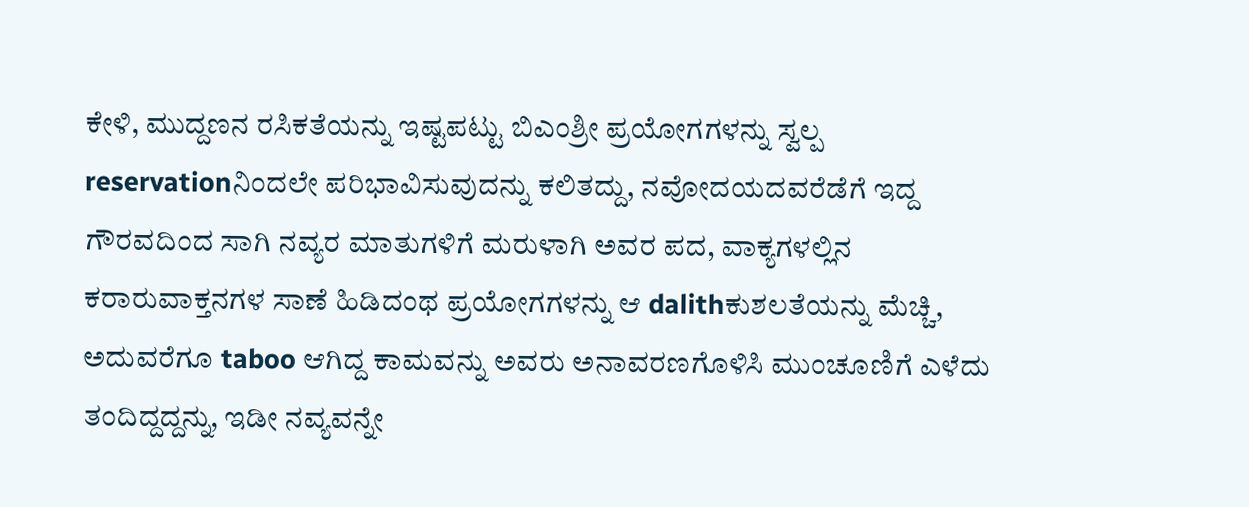ಕೇಳಿ, ಮುದ್ದಣನ ರಸಿಕತೆಯನ್ನು ಇಷ್ಟಪಟ್ಟು ಬಿಎಂಶ್ರೀ ಪ್ರಯೋಗಗಳನ್ನು ಸ್ವಲ್ಪ reservationನಿಂದಲೇ ಪರಿಭಾವಿಸುವುದನ್ನು ಕಲಿತದ್ದು, ನವೋದಯದವರೆಡೆಗೆ ಇದ್ದ ಗೌರವದಿಂದ ಸಾಗಿ ನವ್ಯರ ಮಾತುಗಳಿಗೆ ಮರುಳಾಗಿ ಅವರ ಪದ, ವಾಕ್ಯಗಳಲ್ಲಿನ ಕರಾರುವಾಕ್ತನಗಳ ಸಾಣೆ ಹಿಡಿದಂಥ ಪ್ರಯೋಗಗಳನ್ನು ಆ dalithಕುಶಲತೆಯನ್ನು ಮೆಚ್ಚಿ, ಅದುವರೆಗೂ taboo ಆಗಿದ್ದ ಕಾಮವನ್ನು ಅವರು ಅನಾವರಣಗೊಳಿಸಿ ಮುಂಚೂಣಿಗೆ ಎಳೆದು ತಂದಿದ್ದದ್ದನ್ನು, ಇಡೀ ನವ್ಯವನ್ನೇ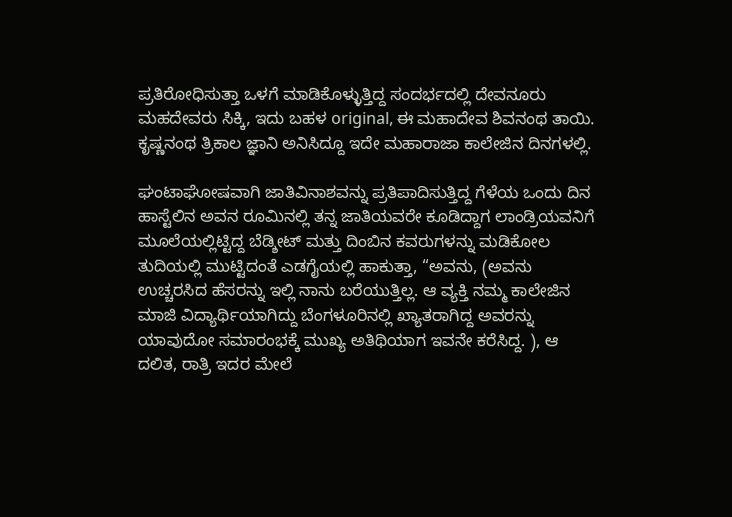ಪ್ರತಿರೋಧಿಸುತ್ತಾ ಒಳಗೆ ಮಾಡಿಕೊಳ್ಳುತ್ತಿದ್ದ ಸಂದರ್ಭದಲ್ಲಿ ದೇವನೂರು ಮಹದೇವರು ಸಿಕ್ಕಿ, ಇದು ಬಹಳ original, ಈ ಮಹಾದೇವ ಶಿವನಂಥ ತಾಯಿ. ಕೃಷ್ಣನಂಥ ತ್ರಿಕಾಲ ಜ್ಞಾನಿ ಅನಿಸಿದ್ದೂ ಇದೇ ಮಹಾರಾಜಾ ಕಾಲೇಜಿನ ದಿನಗಳಲ್ಲಿ.

ಘಂಟಾಘೋಷವಾಗಿ ಜಾತಿವಿನಾಶವನ್ನು ಪ್ರತಿಪಾದಿಸುತ್ತಿದ್ದ ಗೆಳೆಯ ಒಂದು ದಿನ ಹಾಸ್ಟೆಲಿನ ಅವನ ರೂಮಿನಲ್ಲಿ ತನ್ನ ಜಾತಿಯವರೇ ಕೂಡಿದ್ದಾಗ ಲಾಂಡ್ರಿಯವನಿಗೆ ಮೂಲೆಯಲ್ಲಿಟ್ಟಿದ್ದ ಬೆಡ್ಶೀಟ್ ಮತ್ತು ದಿಂಬಿನ ಕವರುಗಳನ್ನು ಮಡಿಕೋಲ ತುದಿಯಲ್ಲಿ ಮುಟ್ಟಿದಂತೆ ಎಡಗೈಯಲ್ಲಿ ಹಾಕುತ್ತಾ, “ಅವನು, (ಅವನು ಉಚ್ಚರಸಿದ ಹೆಸರನ್ನು ಇಲ್ಲಿ ನಾನು ಬರೆಯುತ್ತಿಲ್ಲ. ಆ ವ್ಯಕ್ತಿ ನಮ್ಮ ಕಾಲೇಜಿನ ಮಾಜಿ ವಿದ್ಯಾರ್ಥಿಯಾಗಿದ್ದು ಬೆಂಗಳೂರಿನಲ್ಲಿ ಖ್ಯಾತರಾಗಿದ್ದ ಅವರನ್ನು ಯಾವುದೋ ಸಮಾರಂಭಕ್ಕೆ ಮುಖ್ಯ ಅತಿಥಿಯಾಗ ಇವನೇ ಕರೆಸಿದ್ದ. ), ಆ ದಲಿತ, ರಾತ್ರಿ ಇದರ ಮೇಲೆ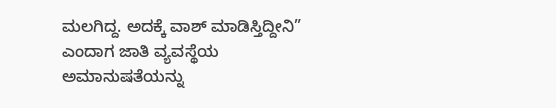ಮಲಗಿದ್ದ. ಅದಕ್ಕೆ ವಾಶ್ ಮಾಡಿಸ್ತಿದ್ದೀನಿ” ಎಂದಾಗ ಜಾತಿ ವ್ಯವಸ್ಥೆಯ ಅಮಾನುಷತೆಯನ್ನು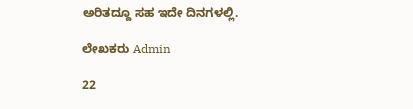ಅರಿತದ್ದೂ ಸಹ ಇದೇ ದಿನಗಳಲ್ಲಿ.

ಲೇಖಕರು Admin

22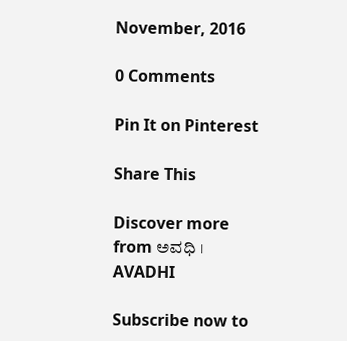November, 2016

0 Comments

Pin It on Pinterest

Share This

Discover more from ಅವಧಿ । AVADHI

Subscribe now to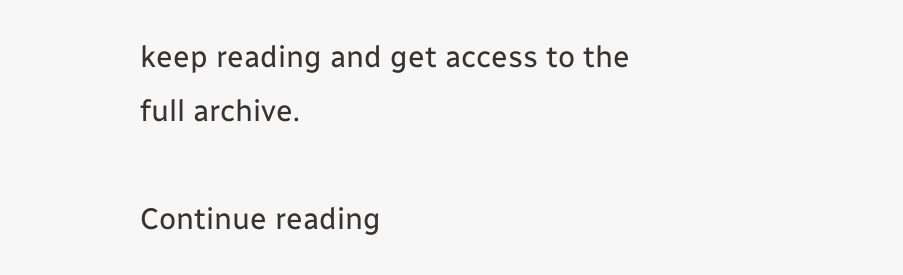keep reading and get access to the full archive.

Continue reading